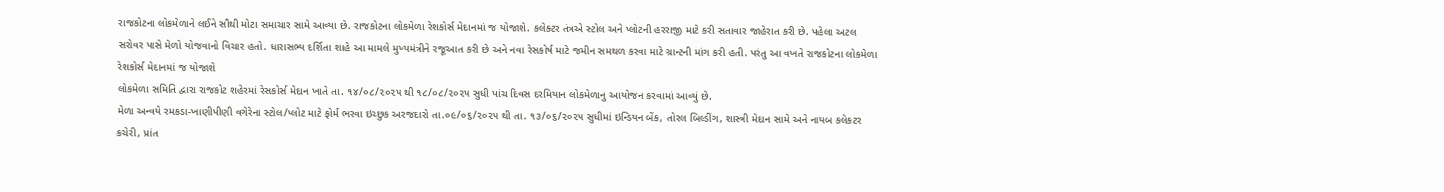રાજકોટના લોકમેળાને લઈને સૌથી મોટા સમાચાર સામે આવ્યા છે. રાજકોટના લોકમેળા રેશકોર્સ મેદાનમાં જ યોજાશે. કલેક્ટર તંત્રએ સ્ટોલ અને પ્લોટની હરરાજી માટે કરી સતાવાર જાહેરાત કરી છે. પહેલા અટલ સરોવર પાસે મેળો યોજવાનો વિચાર હતો. ધારાસભ્ય દર્શિતા શાહે આ મામલે મુખ્યમંત્રીને રજૂઆત કરી છે અને નવા રેસકોર્ષ માટે જમીન સમથળ કરવા માટે ગ્રાન્ટની માંગ કરી હતી. પરંતુ આ વખતે રાજકોટના લોકમેળા રેશકોર્સ મેદાનમાં જ યોજાશે
લોકમેળા સમિતિ દ્વારા રાજકોટ શહેરમાં રેસકોર્સ મેદાન ખાતે તા. ૧૪/૦૮/૨૦૨૫ થી ૧૮/૦૮/૨૦૨૫ સુધી પાંચ દિવસ દરમિયાન લોકમેળાનુ આયોજન કરવામાં આવ્યું છે.
મેળા અન્વયે રમકડા-ખાણીપીણી વગેરેના સ્ટોલ/પ્લોટ માટે ફોર્મ ભરવા ઇચ્છુક અરજદારો તા.૦૯/૦૬/૨૦૨૫ થી તા. ૧૩/૦૬/૨૦૨૫ સુધીમાં ઇન્ડિયન બેંક, તોરલ બિલ્ડીંગ, શાસ્ત્રી મેદાન સામે અને નાયબ કલેકટર કચેરી, પ્રાંત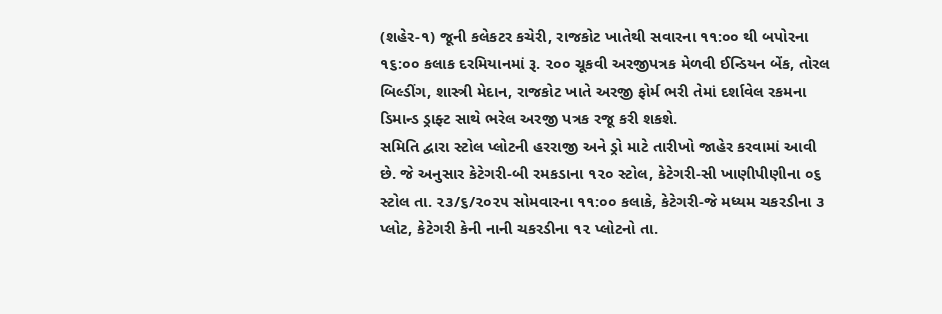(શહેર-૧) જૂની કલેકટર કચેરી, રાજકોટ ખાતેથી સવારના ૧૧:૦૦ થી બપોરના ૧૬:૦૦ કલાક દરમિયાનમાં રૂ. ૨૦૦ ચૂકવી અરજીપત્રક મેળવી ઈન્ડિયન બેંક, તોરલ બિલ્ડીંગ, શાસ્ત્રી મેદાન, રાજકોટ ખાતે અરજી ફોર્મ ભરી તેમાં દર્શાવેલ રકમના ડિમાન્ડ ડ્રાફ્ટ સાથે ભરેલ અરજી પત્રક રજૂ કરી શકશે.
સમિતિ દ્વારા સ્ટોલ પ્લોટની હરરાજી અને ડ્રો માટે તારીખો જાહેર કરવામાં આવી છે. જે અનુસાર કેટેગરી-બી રમકડાના ૧૨૦ સ્ટોલ, કેટેગરી-સી ખાણીપીણીના ૦૬ સ્ટોલ તા. ૨૩/૬/૨૦૨૫ સોમવારના ૧૧:૦૦ કલાકે, કેટેગરી-જે મધ્યમ ચકરડીના ૩ પ્લોટ, કેટેગરી કેની નાની ચકરડીના ૧૨ પ્લોટનો તા.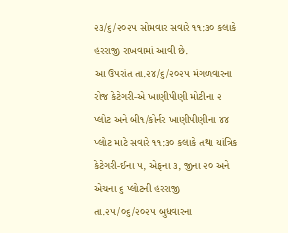૨૩/૬/૨૦૨૫ સોમવાર સવારે ૧૧:૩૦ કલાકે હરરાજી રાખવામાં આવી છે.
આ ઉપરાંત તા.૨૪/૬/૨૦૨૫ મંગળવારના રોજ કેટેગરી-એ ખાણીપીણી મોટીના ૨ પ્લોટ અને બી૧/કોર્નર ખાણીપીણીના ૪૪ પ્લોટ માટે સવારે ૧૧:૩૦ કલાકે તથા યાંત્રિક કેટેગરી-ઈના ૫, એફના ૩, જીના ૨૦ અને એચના ૬ પ્લોટની હરરાજી તા.૨૫/૦૬/૨૦૨૫ બુધવારના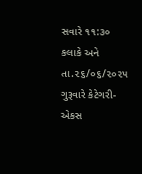સવારે ૧૧:૩૦ કલાકે અને તા.૨૬/૦૬/૨૦૨૫ ગુરૂવારે કેટેગરી- એકસ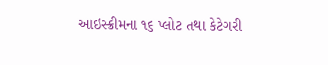આઇસ્ક્રીમના ૧૬ પ્લોટ તથા કેટેગરી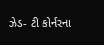ઝેડ- ટી કોર્નરના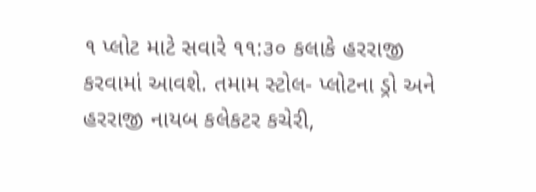૧ પ્લોટ માટે સવારે ૧૧:૩૦ કલાકે હરરાજી કરવામાં આવશે. તમામ સ્ટોલ- પ્લોટના ડ્રો અને હરરાજી નાયબ કલેકટર કચેરી,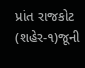પ્રાંત રાજકોટ (શહેર-૧)જૂની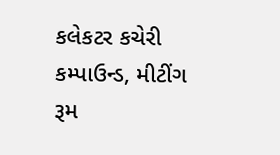કલેકટર કચેરી કમ્પાઉન્ડ, મીટીંગ રૂમ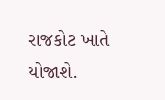રાજકોટ ખાતે યોજાશે.